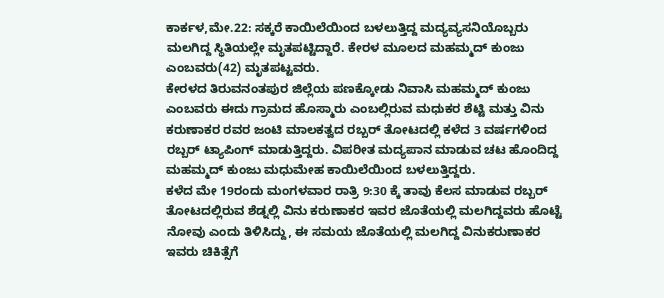ಕಾರ್ಕಳ,ಮೇ.22: ಸಕ್ಕರೆ ಕಾಯಿಲೆಯಿಂದ ಬಳಲುತ್ತಿದ್ದ ಮದ್ಯವ್ಯಸನಿಯೊಬ್ಬರು ಮಲಗಿದ್ದ ಸ್ಥಿತಿಯಲ್ಲೇ ಮೃತಪಟ್ಟಿದ್ದಾರೆ. ಕೇರಳ ಮೂಲದ ಮಹಮ್ಮದ್ ಕುಂಜು ಎಂಬವರು(42) ಮೃತಪಟ್ಟವರು.
ಕೇರಳದ ತಿರುವನಂತಪುರ ಜಿಲ್ಲೆಯ ಪಣಕ್ಕೋಡು ನಿವಾಸಿ ಮಹಮ್ಮದ್ ಕುಂಜು ಎಂಬವರು ಈದು ಗ್ರಾಮದ ಹೊಸ್ಮಾರು ಎಂಬಲ್ಲಿರುವ ಮಧುಕರ ಶೆಟ್ಟಿ ಮತ್ತು ವಿನು ಕರುಣಾಕರ ರವರ ಜಂಟಿ ಮಾಲಕತ್ವದ ರಬ್ಬರ್ ತೋಟದಲ್ಲಿ ಕಳೆದ 3 ವರ್ಷಗಳಿಂದ ರಬ್ಬರ್ ಟ್ಯಾಪಿಂಗ್ ಮಾಡುತ್ತಿದ್ದರು. ವಿಪರೀತ ಮದ್ಯಪಾನ ಮಾಡುವ ಚಟ ಹೊಂದಿದ್ದ ಮಹಮ್ಮದ್ ಕುಂಜು ಮಧುಮೇಹ ಕಾಯಿಲೆಯಿಂದ ಬಳಲುತ್ತಿದ್ದರು.
ಕಳೆದ ಮೇ 19ರಂದು ಮಂಗಳವಾರ ರಾತ್ರಿ 9:30 ಕ್ಕೆ ತಾವು ಕೆಲಸ ಮಾಡುವ ರಬ್ಬರ್ ತೋಟದಲ್ಲಿರುವ ಶೆಡ್ನಲ್ಲಿ ವಿನು ಕರುಣಾಕರ ಇವರ ಜೊತೆಯಲ್ಲಿ ಮಲಗಿದ್ದವರು ಹೊಟ್ಟೆ ನೋವು ಎಂದು ತಿಳಿಸಿದ್ದು, ಈ ಸಮಯ ಜೊತೆಯಲ್ಲಿ ಮಲಗಿದ್ದ ವಿನುಕರುಣಾಕರ ಇವರು ಚಿಕಿತ್ಸೆಗೆ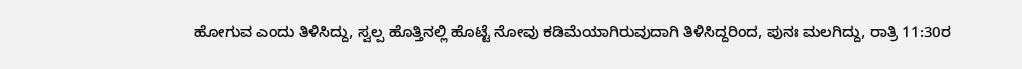ಹೋಗುವ ಎಂದು ತಿಳಿಸಿದ್ದು, ಸ್ವಲ್ಪ ಹೊತ್ತಿನಲ್ಲಿ ಹೊಟ್ಟೆ ನೋವು ಕಡಿಮೆಯಾಗಿರುವುದಾಗಿ ತಿಳಿಸಿದ್ದರಿಂದ, ಪುನಃ ಮಲಗಿದ್ದು, ರಾತ್ರಿ 11:30ರ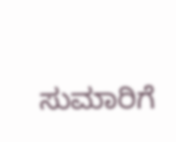ಸುಮಾರಿಗೆ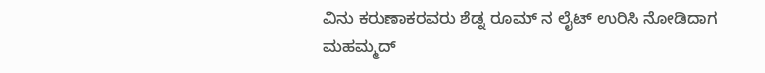ವಿನು ಕರುಣಾಕರವರು ಶೆಡ್ನ ರೂಮ್ ನ ಲೈಟ್ ಉರಿಸಿ ನೋಡಿದಾಗ ಮಹಮ್ಮದ್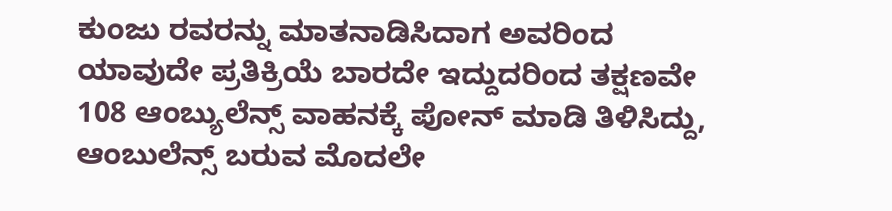ಕುಂಜು ರವರನ್ನು ಮಾತನಾಡಿಸಿದಾಗ ಅವರಿಂದ ಯಾವುದೇ ಪ್ರತಿಕ್ರಿಯೆ ಬಾರದೇ ಇದ್ದುದರಿಂದ ತಕ್ಷಣವೇ 108 ಆಂಬ್ಯುಲೆನ್ಸ್ ವಾಹನಕ್ಕೆ ಪೋನ್ ಮಾಡಿ ತಿಳಿಸಿದ್ದು, ಆಂಬುಲೆನ್ಸ್ ಬರುವ ಮೊದಲೇ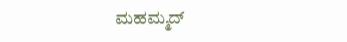ಮಹಮ್ಮದ್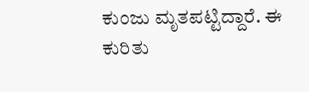ಕುಂಜು ಮೃತಪಟ್ಟಿದ್ದಾರೆ. ಈ ಕುರಿತು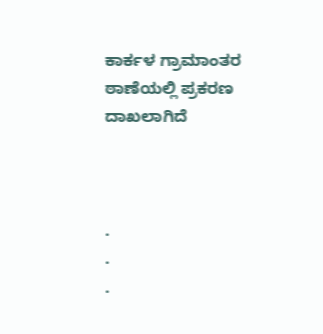ಕಾರ್ಕಳ ಗ್ರಾಮಾಂತರ ಠಾಣೆಯಲ್ಲಿ ಪ್ರಕರಣ ದಾಖಲಾಗಿದೆ



.
.
.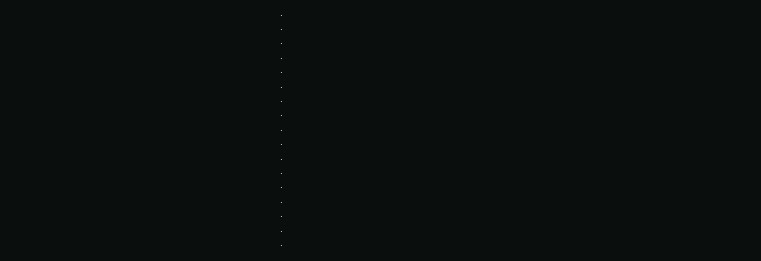.
.
.
.
.
.
.
.
.
.
.
.
.
.
.
.
.